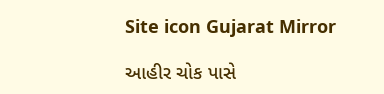Site icon Gujarat Mirror

આહીર ચોક પાસે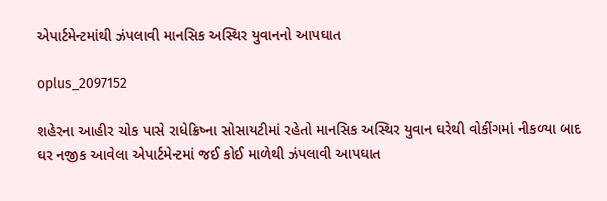એપાર્ટમેન્ટમાંથી ઝંપલાવી માનસિક અસ્થિર યુવાનનો આપઘાત

oplus_2097152

શહેરના આહીર ચોક પાસે રાધેક્રિષ્ના સોસાયટીમાં રહેતો માનસિક અસ્થિર યુવાન ઘરેથી વોકીંગમાં નીકળ્યા બાદ ઘર નજીક આવેલા એપાર્ટમેન્ટમાં જઈ કોઈ માળેથી ઝંપલાવી આપઘાત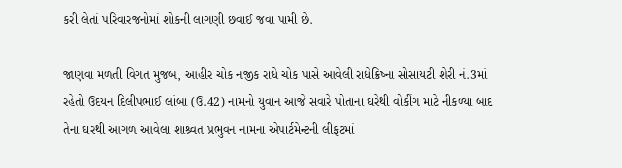કરી લેતાં પરિવારજનોમાં શોકની લાગણી છવાઈ જવા પામી છે.

જાણવા મળતી વિગત મુજબ, આહીર ચોક નજીક રાધે ચોક પાસે આવેલી રાધેક્રિષ્ના સોસાયટી શેરી નં.3માં રહેતો ઉદયન દિલીપભાઈ લાંબા (ઉ.42) નામનો યુવાન આજે સવારે પોતાના ઘરેથી વોકીંગ માટે નીકળ્યા બાદ તેના ઘરથી આગળ આવેલા શાશ્ર્વત પ્રભુવન નામના એપાર્ટમેન્ટની લીફટમાં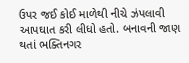ઉપર જઈ કોઈ માળેથી નીચે ઝંપલાવી આપઘાત કરી લીધો હતો. બનાવની જાણ થતાં ભક્તિનગર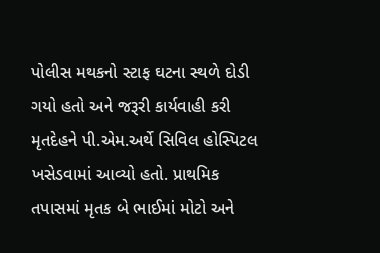પોલીસ મથકનો સ્ટાફ ઘટના સ્થળે દોડી ગયો હતો અને જરૂરી કાર્યવાહી કરી મૃતદેહને પી.એમ.અર્થે સિવિલ હોસ્પિટલ ખસેડવામાં આવ્યો હતો. પ્રાથમિક તપાસમાં મૃતક બે ભાઈમાં મોટો અને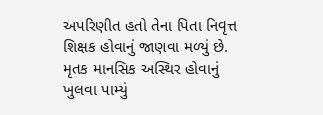અપરિણીત હતો તેના પિતા નિવૃત્ત શિક્ષક હોવાનું જાણવા મળ્યું છે. મૃતક માનસિક અસ્થિર હોવાનું ખુલવા પામ્યું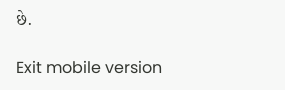છે.

Exit mobile version